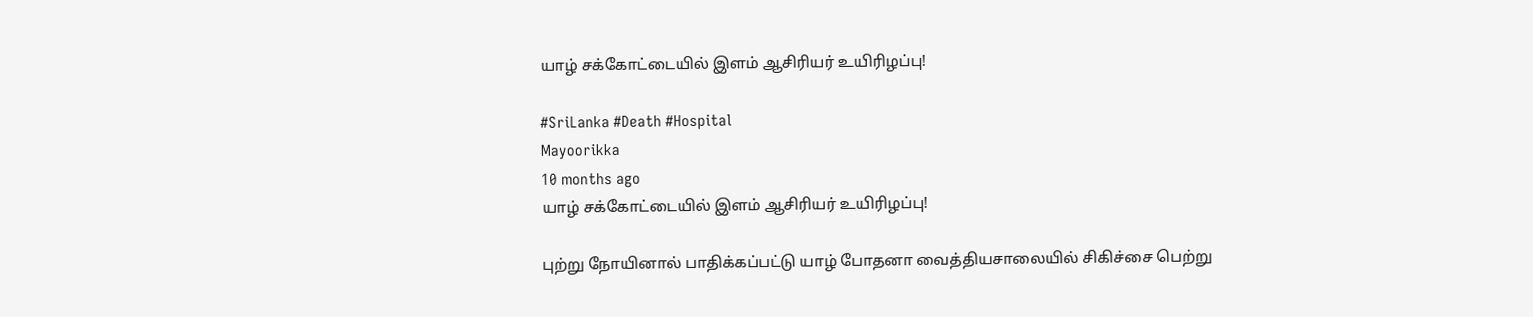யாழ் சக்கோட்டையில் இளம் ஆசிரியர் உயிரிழப்பு!

#SriLanka #Death #Hospital
Mayoorikka
10 months ago
யாழ் சக்கோட்டையில் இளம் ஆசிரியர் உயிரிழப்பு!

புற்று நோயினால் பாதிக்கப்பட்டு யாழ் போதனா வைத்தியசாலையில் சிகிச்சை பெற்று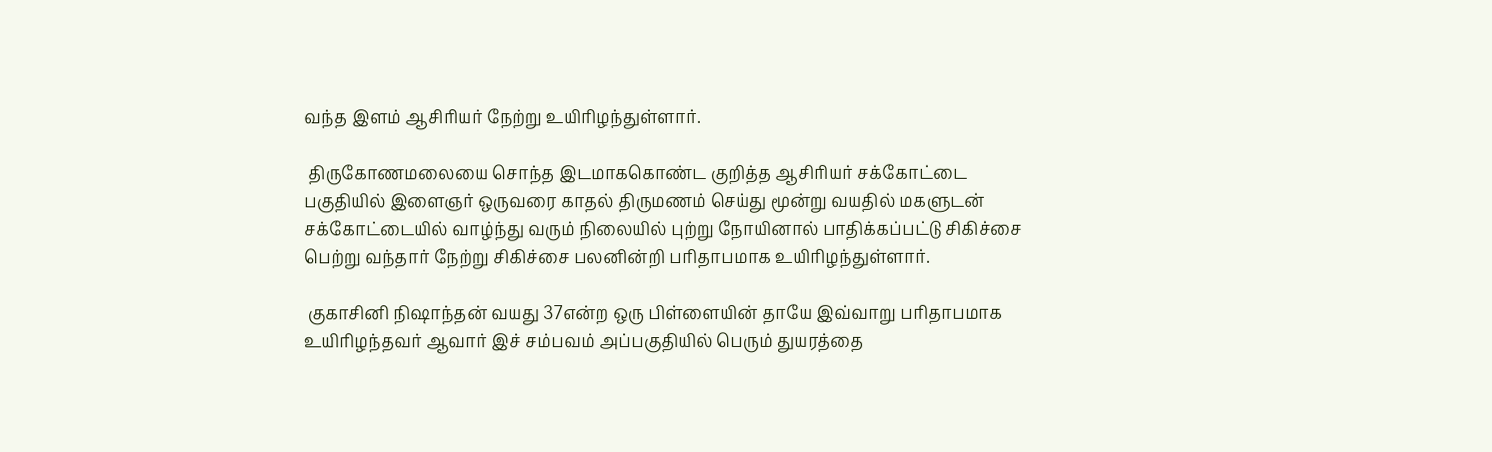வந்த இளம் ஆசிரியர் நேற்று உயிரிழந்துள்ளார்.

 திருகோணமலையை சொந்த இடமாககொண்ட குறித்த ஆசிரியர் சக்கோட்டை பகுதியில் இளைஞர் ஒருவரை காதல் திருமணம் செய்து மூன்று வயதில் மகளுடன் சக்கோட்டையில் வாழ்ந்து வரும் நிலையில் புற்று நோயினால் பாதிக்கப்பட்டு சிகிச்சை பெற்று வந்தார் நேற்று சிகிச்சை பலனின்றி பரிதாபமாக உயிரிழந்துள்ளார்.

 குகாசினி நிஷாந்தன் வயது 37என்ற ஒரு பிள்ளையின் தாயே இவ்வாறு பரிதாபமாக உயிரிழந்தவர் ஆவார் இச் சம்பவம் அப்பகுதியில் பெரும் துயரத்தை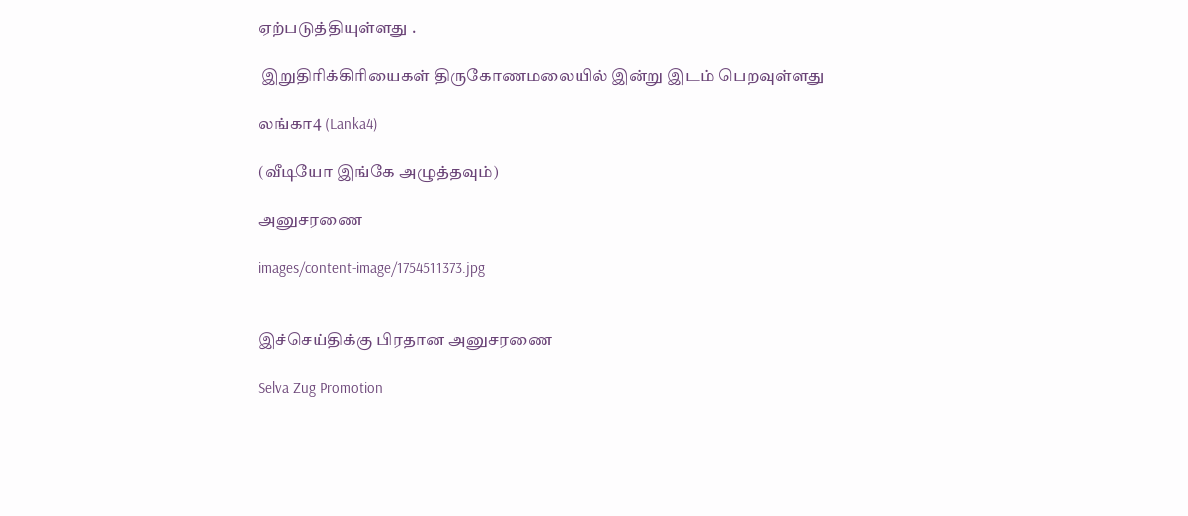ஏற்படுத்தியுள்ளது .

 இறுதிரிக்கிரியைகள் திருகோணமலையில் இன்று இடம் பெறவுள்ளது

லங்கா4 (Lanka4)

(வீடியோ இங்கே அழுத்தவும்)

அனுசரணை

images/content-image/1754511373.jpg


இச்செய்திக்கு பிரதான அனுசரணை

Selva Zug Promotion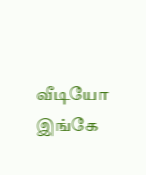வீடியோ இங்கே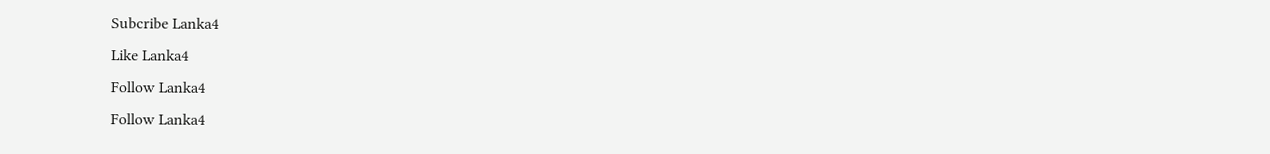Subcribe Lanka4
Like Lanka4
Follow Lanka4
Follow Lanka4